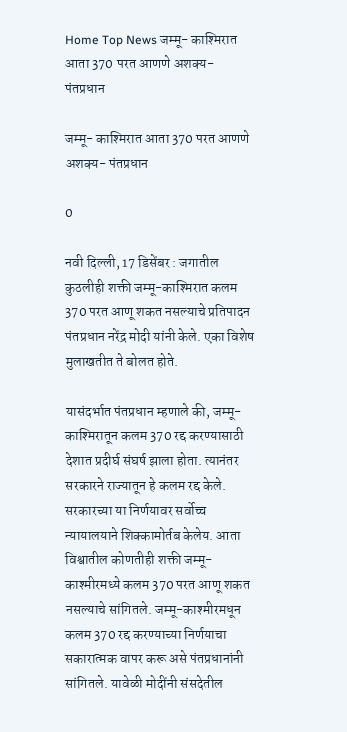Home Top News जम्मू- काश्मिरात आता 370 परत आणणे अशक्य- पंतप्रधान

जम्मू- काश्मिरात आता 370 परत आणणे अशक्य- पंतप्रधान

0

नवी दिल्ली, 17 डिसेंबर : जगातील कुठलीही शक्ती जम्मू-काश्मिरात कलम 370 परत आणू शकत नसल्याचे प्रतिपादन पंतप्रधान नरेंद्र मोदी यांनी केले. एका विशेष मुलाखतीत ते बोलत होते.

यासंदर्भात पंतप्रधान म्हणाले की, जम्मू-काश्मिरातून कलम 370 रद्द करण्यासाठी देशात प्रदीर्घ संघर्ष झाला होता. त्यानंतर सरकारने राज्यातून हे कलम रद्द केले. सरकारच्या या निर्णयावर सर्वोच्च न्यायालयाने शिक्कामोर्तब केलेय. आता विश्वातील कोणतीही शक्ती जम्मू-काश्मीरमध्ये कलम 370 परत आणू शकत नसल्याचे सांगितले. जम्मू-काश्मीरमधून कलम 370 रद्द करण्याच्या निर्णयाचा सकारात्मक वापर करू असे पंतप्रधानांनी सांगितले. यावेळी मोदींनी संसदेतील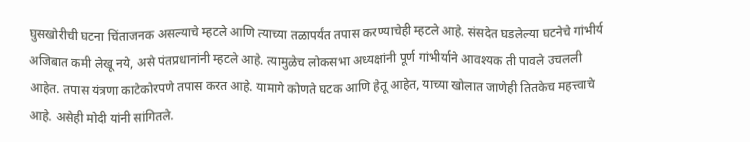घुसखोरीची घटना चिंताजनक असल्याचे म्हटले आणि त्याच्या तळापर्यंत तपास करण्याचेही म्हटले आहे. संसदेत घडलेल्या घटनेचे गांभीर्य अजिबात कमी लेखू नये, असे पंतप्रधानांनी म्हटले आहे. त्यामुळेच लोकसभा अध्यक्षांनी पूर्ण गांभीर्याने आवश्यक ती पावले उचलली आहेत. तपास यंत्रणा काटेकोरपणे तपास करत आहे. यामागे कोणते घटक आणि हेतू आहेत, याच्या खोलात जाणेही तितकेच महत्त्वाचे आहे. असेही मोदी यांनी सांगितले.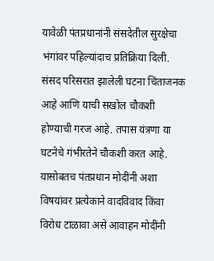यावेळी पंतप्रधानांनी संसदेतील सुरक्षेचा भंगांवर पहिल्यांदाच प्रतिक्रिया दिली. संसद परिसरात झालेली घटना चिंताजनक आहे आणि याची सखोल चौकशी होण्याची गरज आहे. तपास यंत्रणा या घटनेचे गंभीरतेने चौकशी करत आहे. यासोबतच पंतप्रधान मोदींनी अशा विषयांवर प्रत्येकाने वादविवाद किंवा विरोध टाळावा असे आवाहन मोदींनी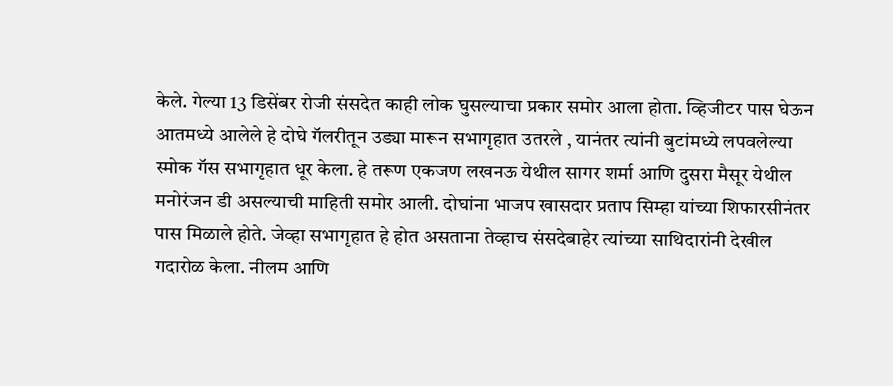केले. गेल्या 13 डिसेंबर रोजी संसदेत काही लोक घुसल्याचा प्रकार समोर आला होता. व्हिजीटर पास घेऊन आतमध्ये आलेले हे दोघे गॅलरीतून उड्या मारून सभागृहात उतरले , यानंतर त्यांनी बुटांमध्ये लपवलेल्या स्मोक गॅस सभागृहात धूर केला. हे तरूण एकजण लखनऊ येथील सागर शर्मा आणि दुसरा मैसूर येथील मनोरंजन डी असल्याची माहिती समोर आली. दोघांना भाजप खासदार प्रताप सिम्हा यांच्या शिफारसीनंतर पास मिळाले होते. जेव्हा सभागृहात हे होत असताना तेव्हाच संसदेबाहेर त्यांच्या साथिदारांनी देखील गदारोळ केला. नीलम आणि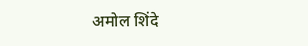अमोल शिंदे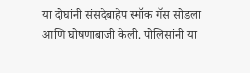या दोघांनी संसदेबाहेप स्मॉक गॅस सोडला आणि घोषणाबाजी केली. पोलिसांनी या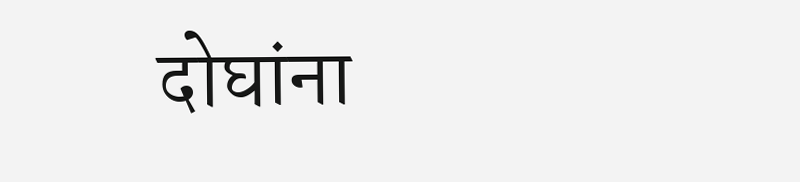दोघांना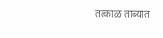तत्काळ ताब्यात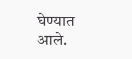घेण्यात आले.